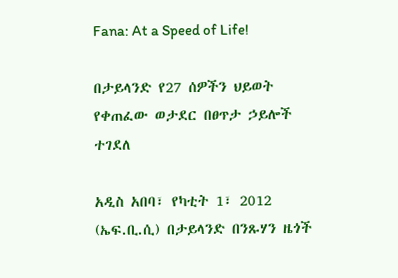Fana: At a Speed of Life!

በታይላንድ የ27 ሰዎችን ህይወት የቀጠፈው ወታደር በፀጥታ ኃይሎች ተገደለ

አዲስ አበባ፣ የካቲት 1፣ 2012 (ኤፍ.ቢ.ሲ) በታይላንድ በንጹሃን ዜጎች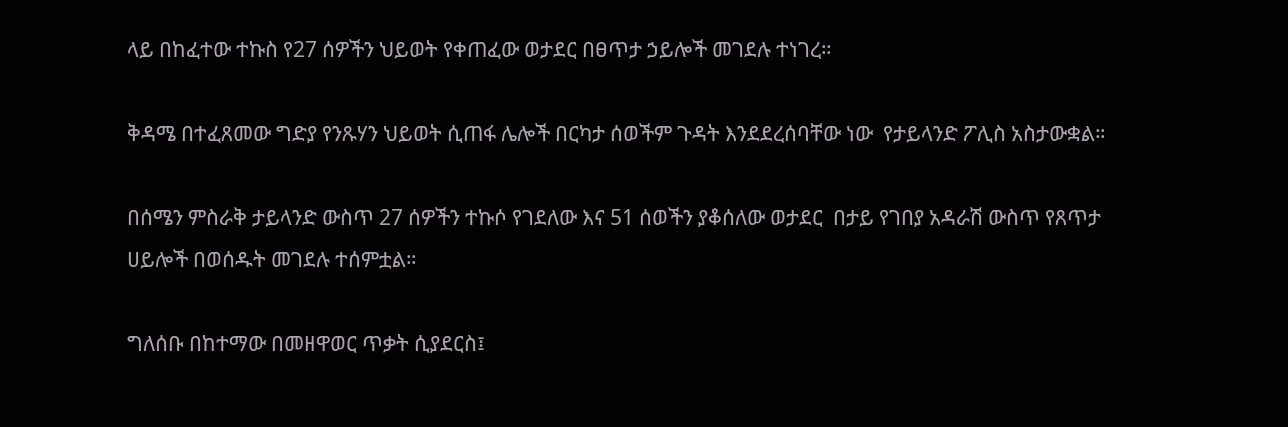ላይ በከፈተው ተኩስ የ27 ሰዎችን ህይወት የቀጠፈው ወታደር በፀጥታ ኃይሎች መገደሉ ተነገረ።

ቅዳሜ በተፈጸመው ግድያ የንጹሃን ህይወት ሲጠፋ ሌሎች በርካታ ሰወችም ጉዳት እንደደረሰባቸው ነው  የታይላንድ ፖሊስ አስታውቋል።

በሰሜን ምስራቅ ታይላንድ ውስጥ 27 ሰዎችን ተኩሶ የገደለው እና 51 ሰወችን ያቆሰለው ወታደር  በታይ የገበያ አዳራሽ ውስጥ የጸጥታ ሀይሎች በወሰዱት መገደሉ ተሰምቷል።

ግለሰቡ በከተማው በመዘዋወር ጥቃት ሲያደርስ፤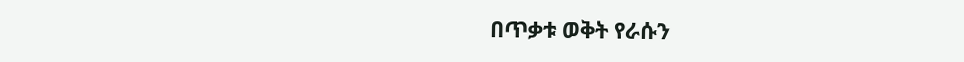በጥቃቱ ወቅት የራሱን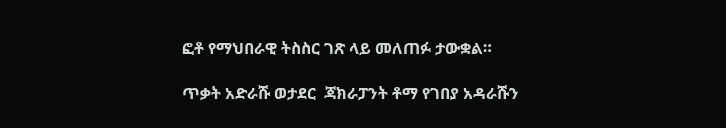ፎቶ የማህበራዊ ትስስር ገጽ ላይ መለጠፉ ታውቋል።

ጥቃት አድራሹ ወታደር  ጃክራፓንት ቶማ የገበያ አዳራሹን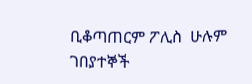ቢቆጣጠርም ፖሊስ  ሁሉም ገበያተኞች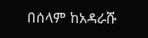በሰላም ከአዳራሹ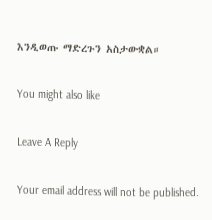እንዲወጡ ማድረጉን አስታውቋል።

You might also like

Leave A Reply

Your email address will not be published.